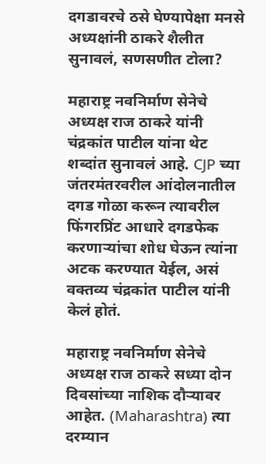दगडावरचे ठसे घेण्यापेक्षा मनसे अध्यक्षांनी ठाकरे शैलीत सुनावलं, सणसणीत टोला?

महाराष्ट्र नवनिर्माण सेनेचे अध्यक्ष राज ठाकरे यांनी चंद्रकांत पाटील यांना थेट शब्दांत सुनावलं आहे. CJP च्या जंतरमंतरवरील आंदोलनातील दगड गोळा करून त्यावरील फिंगरप्रिंट आधारे दगडफेक करणाऱ्यांचा शोध घेऊन त्यांना अटक करण्यात येईल, असं वक्तव्य चंद्रकांत पाटील यांनी केलं होतं.

महाराष्ट्र नवनिर्माण सेनेचे अध्यक्ष राज ठाकरे सध्या दोन दिवसांच्या नाशिक दौऱ्यावर आहेत. (Maharashtra) त्या दरम्यान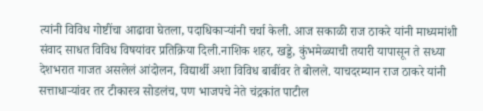त्यांनी विविध गोष्टींचा आढावा घेतला, पदाधिकाऱ्यांनी चर्चा केली. आज सकाळी राज ठाकरे यांनी माध्यमांशी संवाद साधत विविध विषयांवर प्रतिक्रिया दिली.नाशिक शहर, खड्डे, कुंभमेळ्याची तयारी यापासून ते सध्या देशभरात गाजत असलेलं आंदोलन, विद्यार्थी अशा विविध बाबींवर ते बोलले. याचदरम्यान राज ठाकरे यांनी सत्ताधाऱ्यांवर तर टीकास्त्र सोडलंच, पण भाजपचे नेते चंद्रकांत पाटील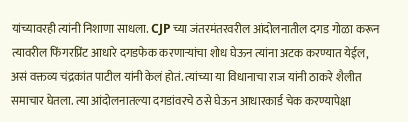यांच्यावरही त्यांनी निशाणा साधला. CJP च्या जंतरमंतरवरील आंदोलनातील दगड गोळा करून त्यावरील फिंगरप्रिंट आधारे दगडफेक करणाऱ्यांचा शोध घेऊन त्यांना अटक करण्यात येईल, असं वक्तव्य चंद्रकांत पाटील यांनी केलं होतं. त्यांच्या या विधानाचा राज यांनी ठाकरे शैलीत समाचार घेतला. त्या आंदोलनातल्या दगडांवरचे ठसे घेऊन आधारकार्ड चेक करण्यापेक्षा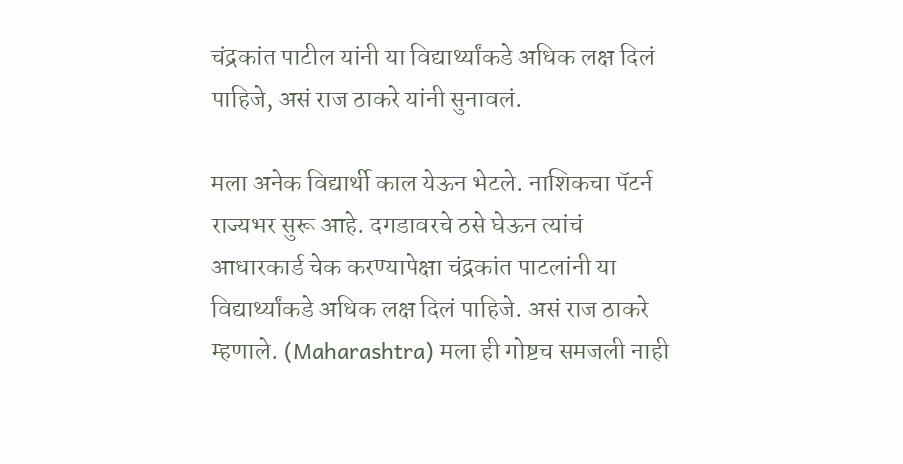चंद्रकांत पाटील यांनी या विद्यार्थ्यांकडे अधिक लक्ष दिलं पाहिजे, असं राज ठाकरे यांनी सुनावलं.

मला अनेक विद्यार्थी काल येऊन भेटले. नाशिकचा पॅटर्न राज्यभर सुरू आहे. दगडावरचे ठसे घेऊन त्यांचं आधारकार्ड चेक करण्यापेक्षा चंद्रकांत पाटलांनी या विद्यार्थ्यांकडे अधिक लक्ष दिलं पाहिजे. असं राज ठाकरे म्हणाले. (Maharashtra) मला ही गोष्टच समजली नाही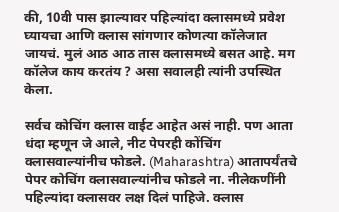की, 10वी पास झाल्यावर पहिल्यांदा क्लासमध्ये प्रवेश घ्यायचा आणि क्लास सांगणार कोणत्या कॉलेजात जायचं. मुलं आठ आठ तास क्लासमध्ये बसत आहे. मग कॉलेज काय करतंय ? असा सवालही त्यांनी उपस्थित केला.

सर्वच कोचिंग क्लास वाईट आहेत असं नाही. पण आता धंदा म्हणून जे आले, नीट पेपरही कोंचिंग क्लासवाल्यांनीच फोडले. (Maharashtra) आतापर्यंतचे पेपर कोचिंग क्लासवाल्यांनीच फोडले ना. नीलेकणींनी पहिल्यांदा क्लासवर लक्ष दिलं पाहिजे. क्लास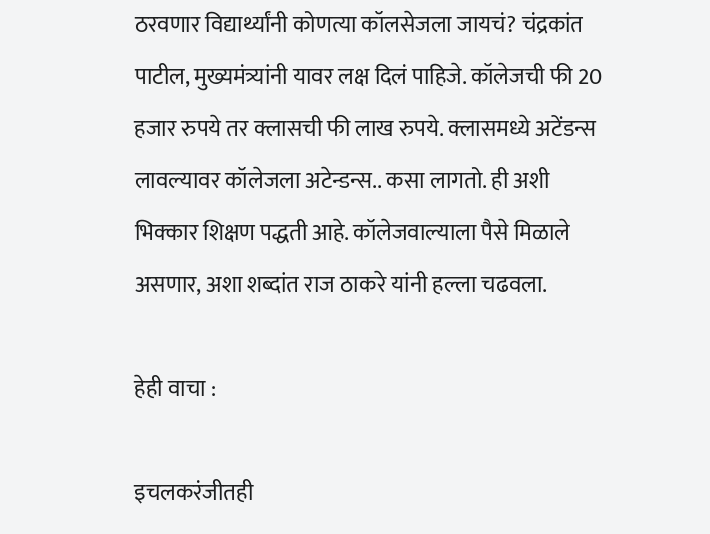ठरवणार विद्यार्थ्यांनी कोणत्या कॉलसेजला जायचं? चंद्रकांत पाटील, मुख्यमंत्र्यांनी यावर लक्ष दिलं पाहिजे. कॉलेजची फी 20 हजार रुपये तर क्लासची फी लाख रुपये. क्लासमध्ये अटेंडन्स लावल्यावर कॉलेजला अटेन्डन्स.. कसा लागतो. ही अशी भिक्कार शिक्षण पद्धती आहे. कॉलेजवाल्याला पैसे मिळाले असणार, अशा शब्दांत राज ठाकरे यांनी हल्ला चढवला.

हेही वाचा :

इचलकरंजीतही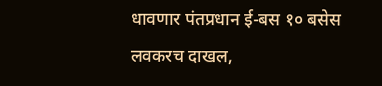धावणार पंतप्रधान ई-बस १० बसेस लवकरच दाखल,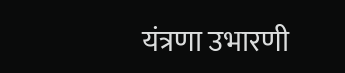यंत्रणा उभारणी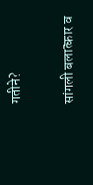गतीने?

सांगली बलात्कार व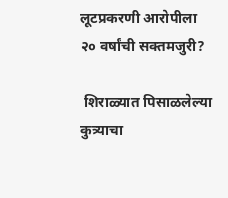लूटप्रकरणी आरोपीला २० वर्षांची सक्तमजुरी?

 शिराळ्यात पिसाळलेल्या कुत्र्याचा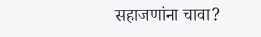सहाजणांना चावा?